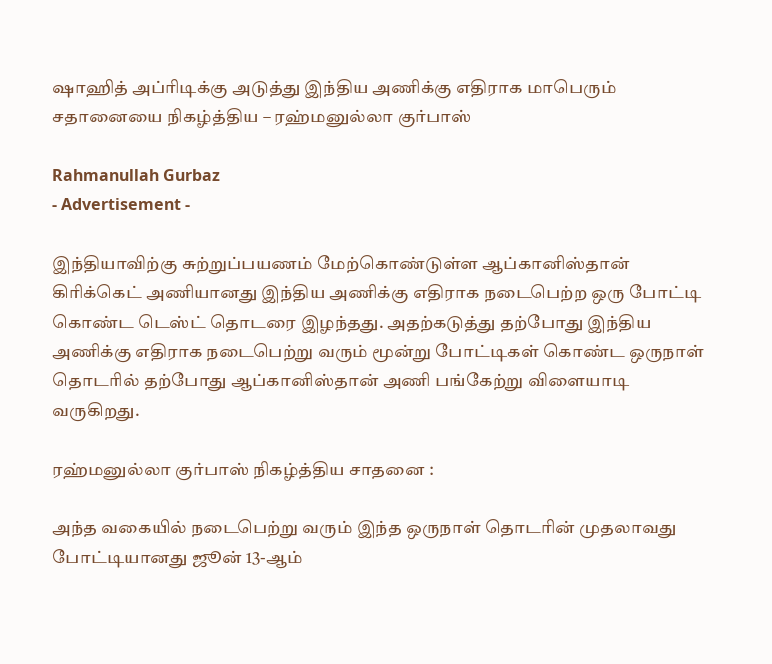ஷாஹித் அப்ரிடிக்கு அடுத்து இந்திய அணிக்கு எதிராக மாபெரும் சதானையை நிகழ்த்திய – ரஹ்மனுல்லா குர்பாஸ்

Rahmanullah Gurbaz
- Advertisement -

இந்தியாவிற்கு சுற்றுப்பயணம் மேற்கொண்டுள்ள ஆப்கானிஸ்தான் கிரிக்கெட் அணியானது இந்திய அணிக்கு எதிராக நடைபெற்ற ஒரு போட்டி கொண்ட டெஸ்ட் தொடரை இழந்தது. அதற்கடுத்து தற்போது இந்திய அணிக்கு எதிராக நடைபெற்று வரும் மூன்று போட்டிகள் கொண்ட ஒருநாள் தொடரில் தற்போது ஆப்கானிஸ்தான் அணி பங்கேற்று விளையாடி வருகிறது.

ரஹ்மனுல்லா குர்பாஸ் நிகழ்த்திய சாதனை :

அந்த வகையில் நடைபெற்று வரும் இந்த ஒருநாள் தொடரின் முதலாவது போட்டியானது ஜூன் 13-ஆம்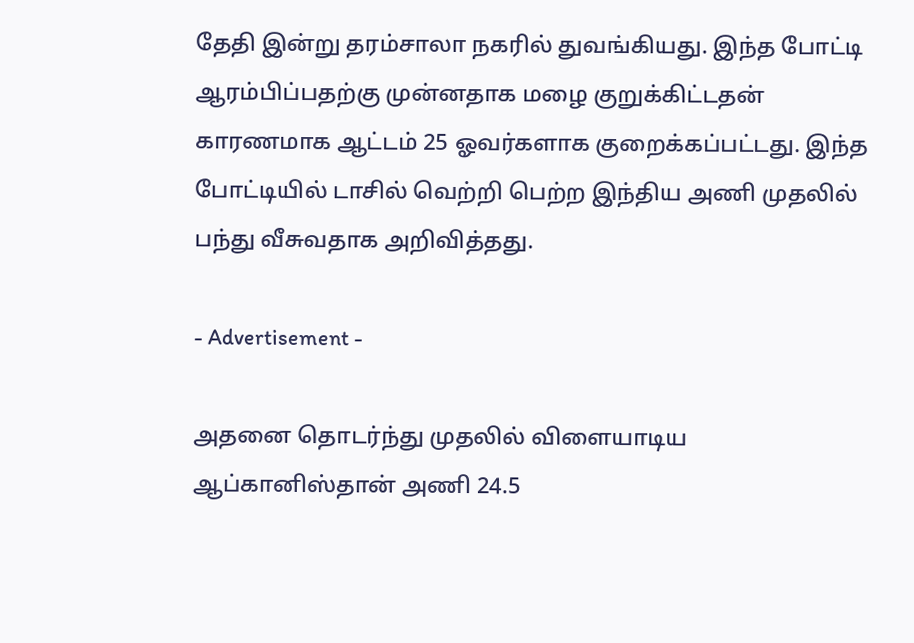தேதி இன்று தரம்சாலா நகரில் துவங்கியது. இந்த போட்டி ஆரம்பிப்பதற்கு முன்னதாக மழை குறுக்கிட்டதன் காரணமாக ஆட்டம் 25 ஓவர்களாக குறைக்கப்பட்டது. இந்த போட்டியில் டாசில் வெற்றி பெற்ற இந்திய அணி முதலில் பந்து வீசுவதாக அறிவித்தது.

- Advertisement -

அதனை தொடர்ந்து முதலில் விளையாடிய ஆப்கானிஸ்தான் அணி 24.5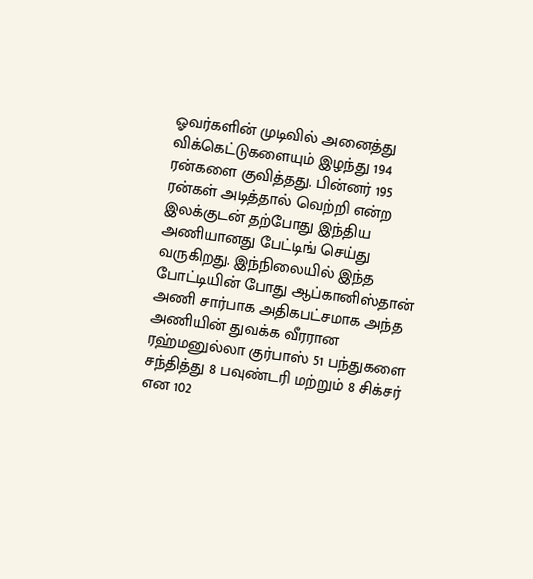ஓவர்களின் முடிவில் அனைத்து விக்கெட்டுகளையும் இழந்து 194 ரன்களை குவித்தது. பின்னர் 195 ரன்கள் அடித்தால் வெற்றி என்ற இலக்குடன் தற்போது இந்திய அணியானது பேட்டிங் செய்து வருகிறது. இந்நிலையில் இந்த போட்டியின் போது ஆப்கானிஸ்தான் அணி சார்பாக அதிகபட்சமாக அந்த அணியின் துவக்க வீரரான ரஹ்மனுல்லா குர்பாஸ் 51 பந்துகளை சந்தித்து 8 பவுண்டரி மற்றும் 8 சிக்சர் என 102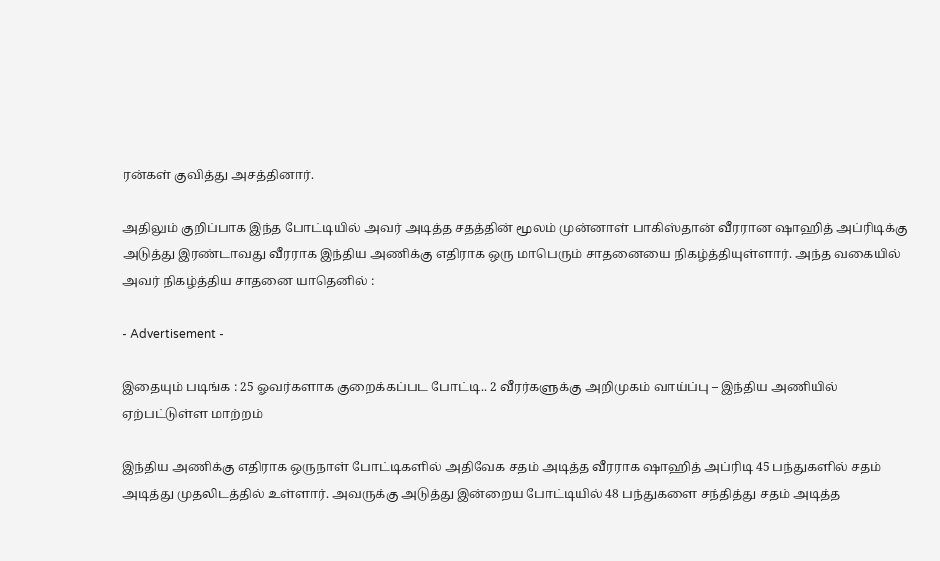ரன்கள் குவித்து அசத்தினார்.

அதிலும் குறிப்பாக இந்த போட்டியில் அவர் அடித்த சதத்தின் மூலம் முன்னாள் பாகிஸ்தான் வீரரான ஷாஹித் அப்ரிடிக்கு அடுத்து இரண்டாவது வீரராக இந்திய அணிக்கு எதிராக ஒரு மாபெரும் சாதனையை நிகழ்த்தியுள்ளார். அந்த வகையில் அவர் நிகழ்த்திய சாதனை யாதெனில் :

- Advertisement -

இதையும் படிங்க : 25 ஓவர்களாக குறைக்கப்பட போட்டி.. 2 வீரர்களுக்கு அறிமுகம் வாய்ப்பு – இந்திய அணியில் ஏற்பட்டுள்ள மாற்றம்

இந்திய அணிக்கு எதிராக ஒருநாள் போட்டிகளில் அதிவேக சதம் அடித்த வீரராக ஷாஹித் அப்ரிடி 45 பந்துகளில் சதம் அடித்து முதலிடத்தில் உள்ளார். அவருக்கு அடுத்து இன்றைய போட்டியில் 48 பந்துகளை சந்தித்து சதம் அடித்த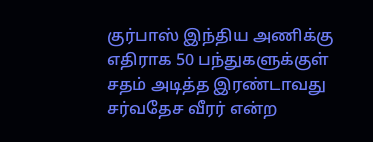குர்பாஸ் இந்திய அணிக்கு எதிராக 50 பந்துகளுக்குள் சதம் அடித்த இரண்டாவது சர்வதேச வீரர் என்ற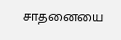சாதனையை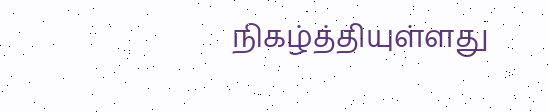நிகழ்த்தியுள்ளது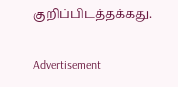குறிப்பிடத்தக்கது.

Advertisement